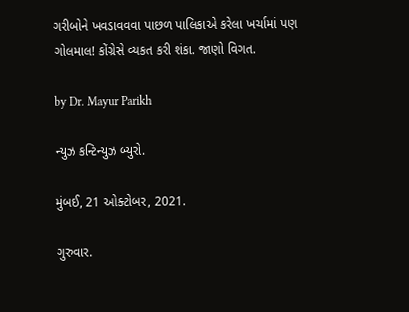ગરીબોને ખવડાવવવા પાછળ પાલિકાએ કરેલા ખર્ચામાં પણ ગોલમાલ! કોંગ્રેસે વ્યકત કરી શંકા. જાણો વિગત.

by Dr. Mayur Parikh

ન્યુઝ કન્ટિન્યુઝ બ્યુરો.

મુંબઈ, 21 ઓક્ટોબર, 2021.

ગુરુવાર.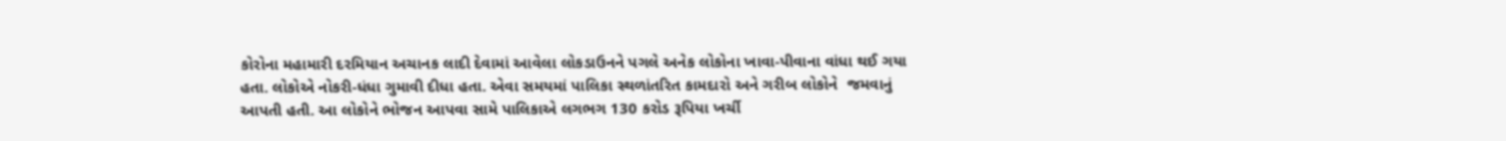કોરોના મહામારી દરમિયાન અચાનક લાદી દેવામાં આવેલા લોકડાઉનને પગલે અનેક લોકોના ખાવા-પીવાના વાંધા થઈ ગયા હતા. લોકોએ નોકરી-ધંધા ગુમાવી દીધા હતા. એવા સમયમાં પાલિકા સ્થળાંતરિત કામદારો અને ગરીબ લોકોને  જમવાનું આપતી હતી. આ લોકોને ભોજન આપવા સામે પાલિકાએ લગભગ 130 કરોડ રૂપિયા ખર્ચી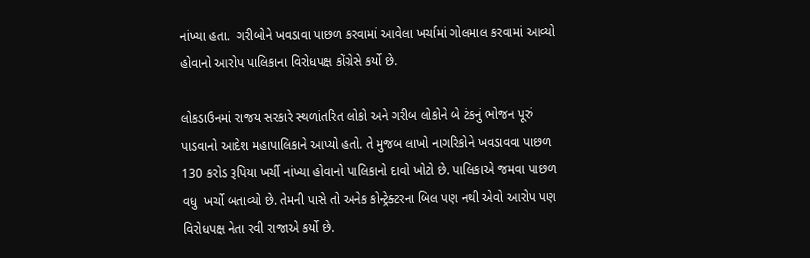નાંખ્યા હતા.  ગરીબોને ખવડાવા પાછળ કરવામાં આવેલા ખર્ચામાં ગોલમાલ કરવામાં આવ્યો હોવાનો આરોપ પાલિકાના વિરોધપક્ષ કોંગ્રેસે કર્યો છે.

લોકડાઉનમાં રાજય સરકારે સ્થળાંતરિત લોકો અને ગરીબ લોકોને બે ટંકનું ભોજન પૂરું પાડવાનો આદેશ મહાપાલિકાને આપ્યો હતો. તે મુજબ લાખો નાગરિકોને ખવડાવવા પાછળ 130 કરોડ રૂપિયા ખર્ચી નાંખ્યા હોવાનો પાલિકાનો દાવો ખોટો છે. પાલિકાએ જમવા પાછળ વધુ  ખર્ચો બતાવ્યો છે. તેમની પાસે તો અનેક કોન્ટ્રેક્ટરના બિલ પણ નથી એવો આરોપ પણ વિરોધપક્ષ નેતા રવી રાજાએ કર્યો છે.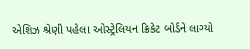એશિઝ શ્રેણી પહેલા ઓસ્ટ્રેલિયન ક્રિકેટ બોર્ડને લાગ્યો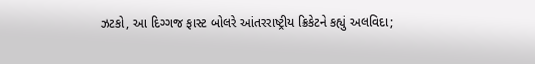ઝટકો, આ દિગ્ગજ ફાસ્ટ બોલરે આંતરરાષ્ટ્રીય ક્રિકેટને કહ્યું અલવિદા;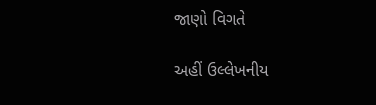જાણો વિગતે

અહીં ઉલ્લેખનીય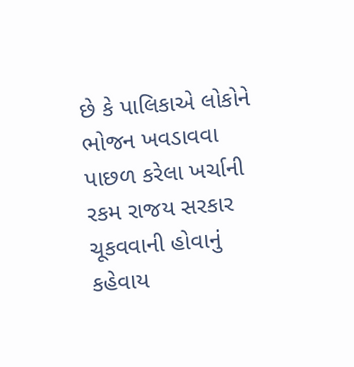છે કે પાલિકાએ લોકોને ભોજન ખવડાવવા પાછળ કરેલા ખર્ચાની રકમ રાજય સરકાર ચૂકવવાની હોવાનું કહેવાય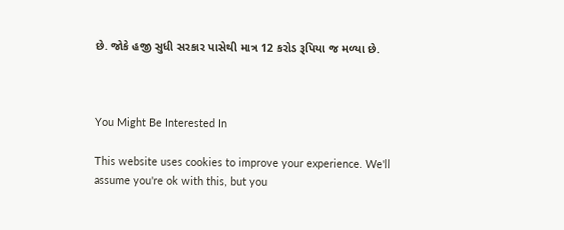છે. જોકે હજી સુધી સરકાર પાસેથી માત્ર 12 કરોડ રૂપિયા જ મળ્યા છે.



You Might Be Interested In

This website uses cookies to improve your experience. We'll assume you're ok with this, but you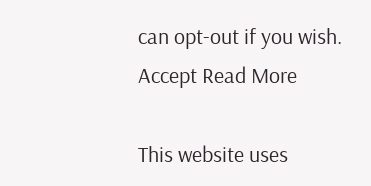can opt-out if you wish. Accept Read More

This website uses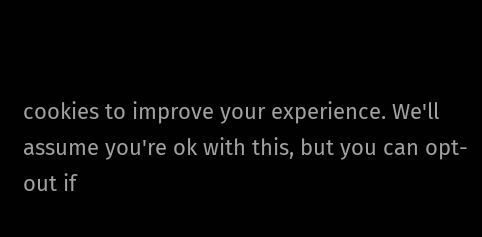cookies to improve your experience. We'll assume you're ok with this, but you can opt-out if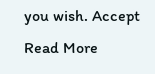you wish. Accept Read More